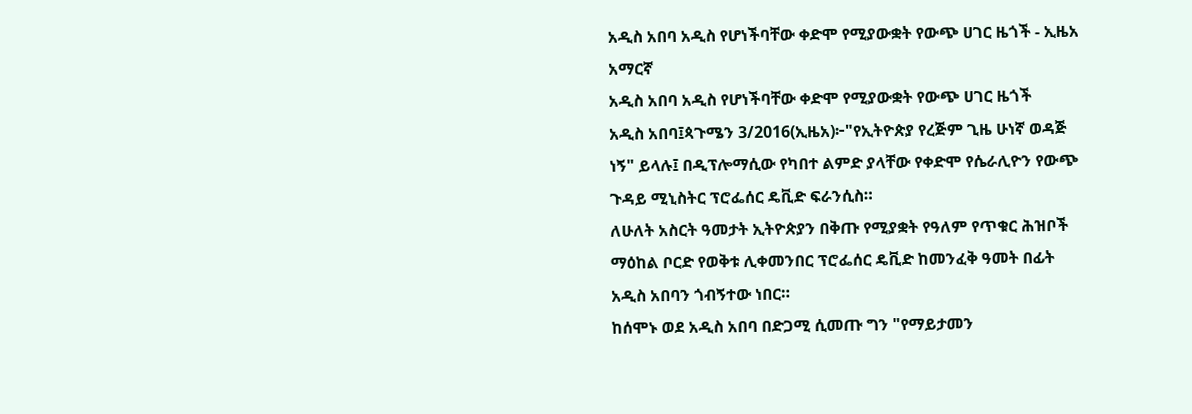አዲስ አበባ አዲስ የሆነችባቸው ቀድሞ የሚያውቋት የውጭ ሀገር ዜጎች - ኢዜአ አማርኛ
አዲስ አበባ አዲስ የሆነችባቸው ቀድሞ የሚያውቋት የውጭ ሀገር ዜጎች
አዲስ አበባ፤ጳጉሜን 3/2016(ኢዜአ)፦"የኢትዮጵያ የረጅም ጊዜ ሁነኛ ወዳጅ ነኝ" ይላሉ፤ በዲፕሎማሲው የካበተ ልምድ ያላቸው የቀድሞ የሴራሊዮን የውጭ ጉዳይ ሚኒስትር ፕሮፌሰር ዴቪድ ፍራንሲስ።
ለሁለት አስርት ዓመታት ኢትዮጵያን በቅጡ የሚያቋት የዓለም የጥቁር ሕዝቦች ማዕከል ቦርድ የወቅቱ ሊቀመንበር ፕሮፌሰር ዴቪድ ከመንፈቅ ዓመት በፊት አዲስ አበባን ጎብኝተው ነበር።
ከሰሞኑ ወደ አዲስ አበባ በድጋሚ ሲመጡ ግን "የማይታመን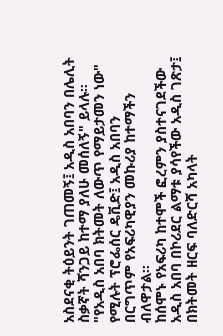አስደናቂ ትዕይንት ገጠመኝ፤ አዲስ አበባን በሌሊት ስቃኛት ሻንጋይ ከተማ ያለሁ መሰለኝ" ይላሉ።
"የአዲስ አበባ ክትመት ለውጥ የማይታመን ነው" የሚሉት ፕሮፌሰር ዴቪድ፤ አዲስ አበባን በርግጥም የአፍሪካዊያን መኩሪያ ከተማችን ብለዋታል።
ከሰሞኑ የአፍሪካ ከተሞች ፎረምን ያስተናገደችው አዲስ አበባ በኮሪደር ልማቱ ያሳየችው አዲስ ገጽታ፤ በክትመት ዘርፍ ባለድርሻ አካላት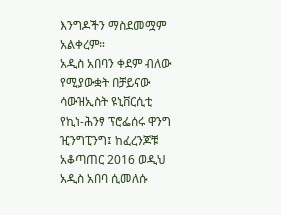እንግዶችን ማስደመሟም አልቀረም።
አዲስ አበባን ቀደም ብለው የሚያውቋት በቻይናው ሳውዝኢስት ዩኒቨርሲቲ የኪነ-ሕንፃ ፕሮፌሰሩ ዋንግ ዢንግፒንግ፤ ከፈረንጆቹ አቆጣጠር 2016 ወዲህ አዲስ አበባ ሲመለሱ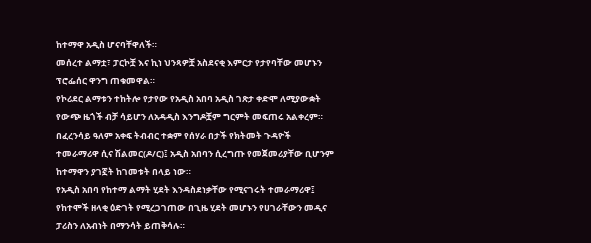ከተማዋ አዲስ ሆናባቸዋለች።
መሰረተ ልማቷ፣ ፓርኮቿ እና ኪነ ህንጻዎቿ አስደናቂ እምርታ የታየባቸው መሆኑን ፕሮፌሰር ዋንግ ጠቁመዋል።
የኮሪደር ልማቱን ተከትሎ የታየው የአዲስ አበባ አዲስ ገጽታ ቀድሞ ለሚያውቋት የውጭ ዜጎች ብቻ ሳይሆን ለአዳዲስ እንግዶቿም ግርምት መፍጠሩ አልቀረም።
በፈረንሳይ ዓለም አቀፍ ትብብር ተቋም የሰሃራ በታች የክትመት ጉዳዮች ተመራማሪዋ ሲና ሽልመር(ዶ/ር)፤ አዲስ አበባን ሲረግጡ የመጀመሪያቸው ቢሆንም ከተማዋን ያገኟት ከገመቱት በላይ ነው።
የአዲስ አበባ የከተማ ልማት ሂደት እንዳስደነቃቸው የሚናገሩት ተመራማሪዋ፤ የከተሞች ዘላቂ ዕድገት የሚረጋገጠው በጊዜ ሂደት መሆኑን የሀገራቸውን መዲና ፓሪስን ለአብነት በማንሳት ይጠቅሳሉ።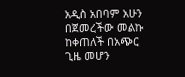አዲስ አበባም አሁን በጀመረችው መልኩ ከቀጠለች በአጭር ጊዜ መሆን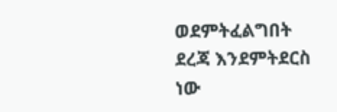ወደምትፈልግበት ደረጃ እንደምትደርስ ነው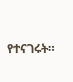የተናገሩት።